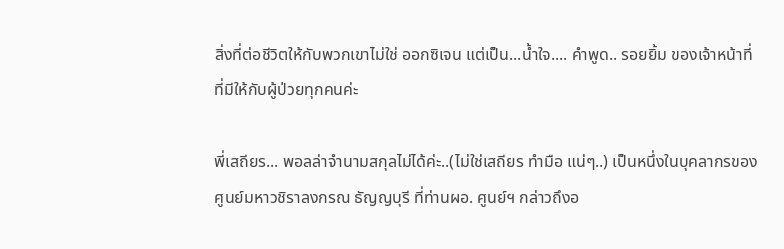สิ่งที่ต่อชีวิตให้กับพวกเขาไม่ใช่ ออกซิเจน แต่เป็น...น้ำใจ.... คำพูด.. รอยยิ้ม ของเจ้าหน้าที่ที่มีให้กับผู้ป่วยทุกคนค่ะ

พี่เสถียร... พอลล่าจำนามสกุลไม่ได้ค่ะ..(ไม่ใช่เสถียร ทำมือ แน่ๆ..) เป็นหนึ่งในบุคลากรของศูนย์มหาวชิราลงกรณ ธัญญบุรี ที่ท่านผอ. ศูนย์ฯ กล่าวถึงอ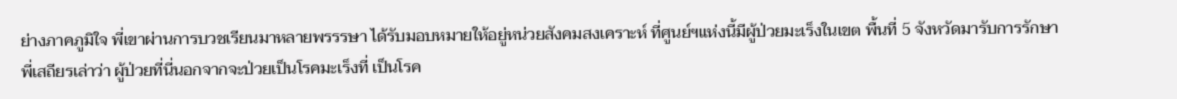ย่างภาคภูมิใจ พี่เขาผ่านการบวชเรียนมาหลายพรรรษา ได้รับมอบหมายให้อยู่หน่วยสังคมสงเคราะห์ ที่ศูนย์ฯแห่งนี้มีผู้ป่วยมะเร็งในเขต พื้นที่ 5 จังหวัดมารับการรักษา พี่เสถียรเล่าว่า ผู้ป่วยที่นี่นอกจากจะป่วยเป็นโรคมะเร็งที่ เป็นโรค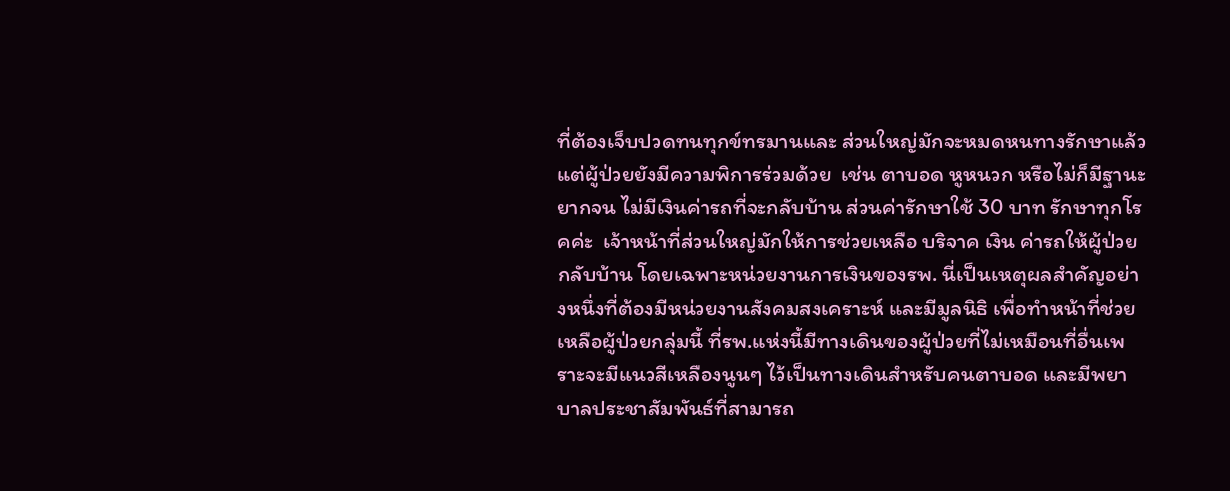ที่ต้องเจ็บปวดทนทุกข์ทรมานและ ส่วนใหญ่มักจะหมดหนทางรักษาแล้ว แต่ผู้ป่วยยังมีความพิการร่วมด้วย  เช่น ตาบอด หูหนวก หรือไม่ก็มีฐานะยากจน ไม่มีเงินค่ารถที่จะกลับบ้าน ส่วนค่ารักษาใช้ 30 บาท รักษาทุกโรคค่ะ  เจ้าหน้าที่ส่วนใหญ่มักให้การช่วยเหลือ บริจาค เงิน ค่ารถให้ผู้ป่วยกลับบ้าน โดยเฉพาะหน่วยงานการเงินของรพ. นี่เป็นเหตุผลสำคัญอย่างหนึ่งที่ต้องมีหน่วยงานสังคมสงเคราะห์ และมีมูลนิธิ เพื่อทำหน้าที่ช่วยเหลือผู้ป่วยกลุ่มนี้ ที่รพ.แห่งนี้มีทางเดินของผู้ป่วยที่ไม่เหมือนที่อื่นเพราะจะมีแนวสีเหลืองนูนๆ ไว้เป็นทางเดินสำหรับคนตาบอด และมีพยาบาลประชาสัมพันธ์ที่สามารถ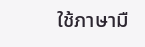ใช้ภาษามื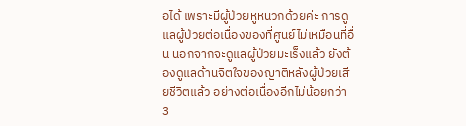อได้ เพราะมีผู้ป่วยหูหนวกด้วยค่ะ การดูแลผู้ป่วยต่อเนื่องของที่ศูนย์ไม่เหมือนที่อื่น นอกจากจะดูแลผู้ป่วยมะเร็งแล้ว ยังต้องดูแลด้านจิตใจของญาติหลังผู้ป่วยเสียชีวิตแล้ว อย่างต่อเนื่องอีกไม่น้อยกว่า 3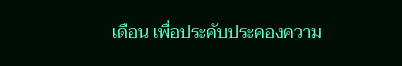เดือน เพื่อประคับประคองความ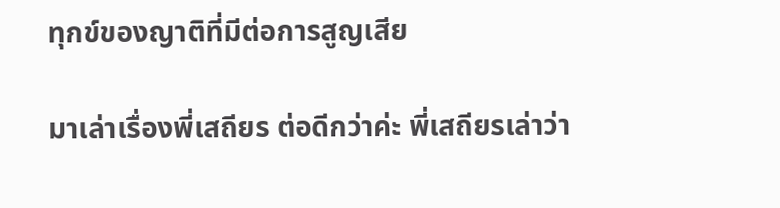ทุกข์ของญาติที่มีต่อการสูญเสีย

มาเล่าเรื่องพี่เสถียร ต่อดีกว่าค่ะ พี่เสถียรเล่าว่า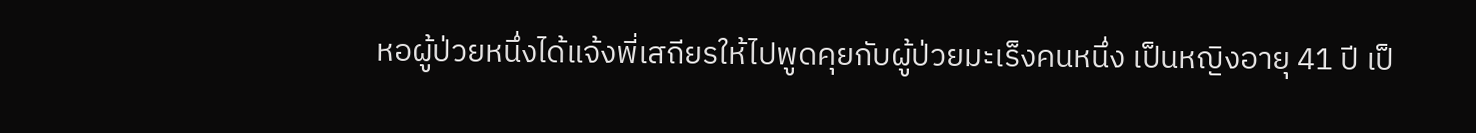หอผู้ป่วยหนึ่งได้แจ้งพี่เสถียรให้ไปพูดคุยกับผู้ป่วยมะเร็งคนหนึ่ง เป็นหญิงอายุ 41 ปี เป็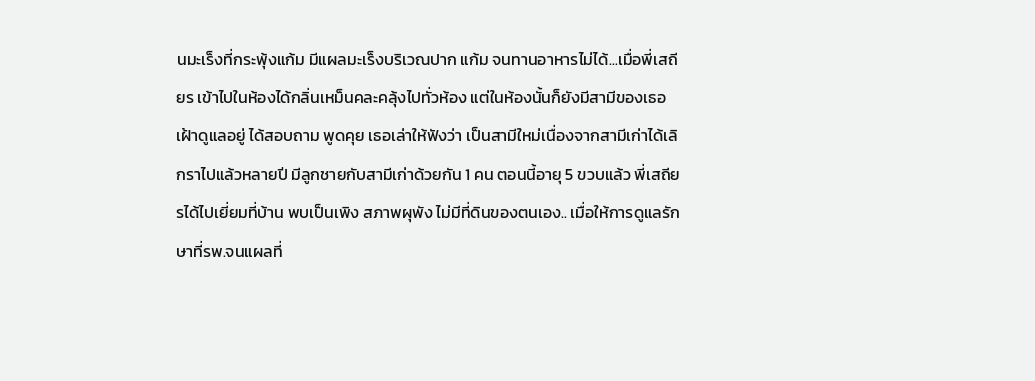นมะเร็งที่กระพุ้งแก้ม มีแผลมะเร็งบริเวณปาก แก้ม จนทานอาหารไม่ได้...เมื่อพี่เสถียร เข้าไปในห้องได้กลิ่นเหม็นคละคลุ้งไปทั่วห้อง แต่ในห้องนั้นก็ยังมีสามีของเธอ เฝ้าดูแลอยู่ ได้สอบถาม พูดคุย เธอเล่าให้ฟังว่า เป็นสามีใหม่เนื่องจากสามีเก่าได้เลิกราไปแล้วหลายปี มีลูกชายกับสามีเก่าด้วยกัน 1 คน ตอนนี้อายุ 5 ขวบแล้ว พี่เสถียรได้ไปเยี่ยมที่บ้าน พบเป็นเพิง สภาพผุพัง ไม่มีที่ดินของตนเอง.. เมื่อให้การดูแลรักษาที่รพ.จนแผลที่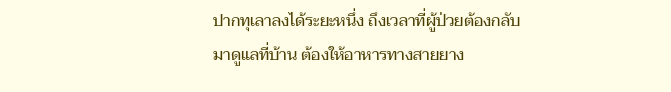ปากทุเลาลงได้ระยะหนึ่ง ถึงเวลาที่ผู้ป่วยต้องกลับมาดูแลที่บ้าน ต้องให้อาหารทางสายยาง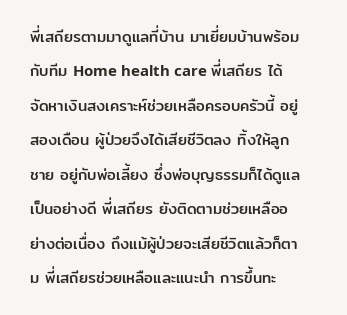พี่เสถียรตามมาดูแลที่บ้าน มาเยี่ยมบ้านพร้อมกับทีม Home health care พี่เสถียร ได้จัดหาเงินสงเคราะห์ช่วยเหลือครอบครัวนี้ อยู่ สองเดือน ผู้ป่วยจึงได้เสียชีวิตลง ทิ้งให้ลูกชาย อยู่กับพ่อเลี้ยง ซึ่งพ่อบุญธรรมก็ได้ดูแลเป็นอย่างดี พี่เสถียร ยังติดตามช่วยเหลืออย่างต่อเนื่อง ถึงแม้ผู้ป่วยจะเสียชีวิตแล้วก็ตาม พี่เสถียรช่วยเหลือและแนะนำ การขึ้นทะ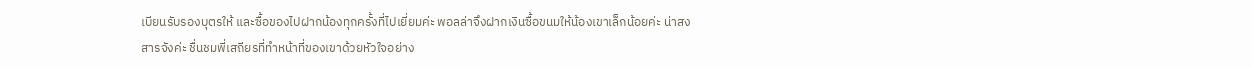เบียนรับรองบุตรให้ และซื้อของไปฝากน้องทุกครั้งที่ไปเยี่ยมค่ะ พอลล่าจึงฝากเงินซื้อขนมให้น้องเขาเล็กน้อยค่ะ น่าสงสารจังค่ะ ชื่นชมพี่เสถียรที่ทำหน้าที่ของเขาด้วยหัวใจอย่าง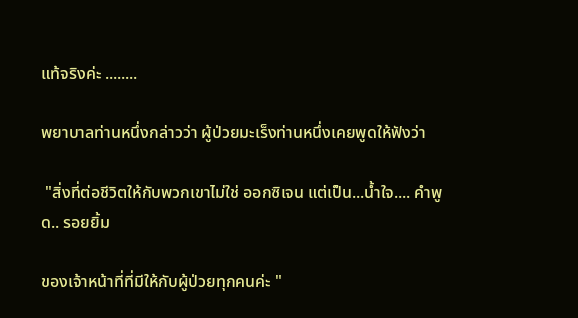แท้จริงค่ะ ........

พยาบาลท่านหนึ่งกล่าวว่า ผู้ป่วยมะเร็งท่านหนึ่งเคยพูดให้ฟังว่า

 "สิ่งที่ต่อชีวิตให้กับพวกเขาไม่ใช่ ออกซิเจน แต่เป็น...น้ำใจ.... คำพูด.. รอยยิ้ม

ของเจ้าหน้าที่ที่มีให้กับผู้ป่วยทุกคนค่ะ "